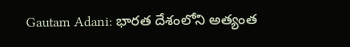Gautam Adani: భారత దేశంలోని అత్యంత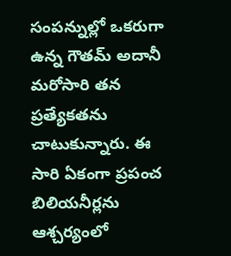సంపన్నుల్లో ఒకరుగా ఉన్న గౌతమ్ అదానీ మరోసారి తన ప్రత్యేకతను చాటుకున్నారు. ఈ సారి ఏకంగా ప్రపంచ బిలియనీర్లను ఆశ్చర్యంలో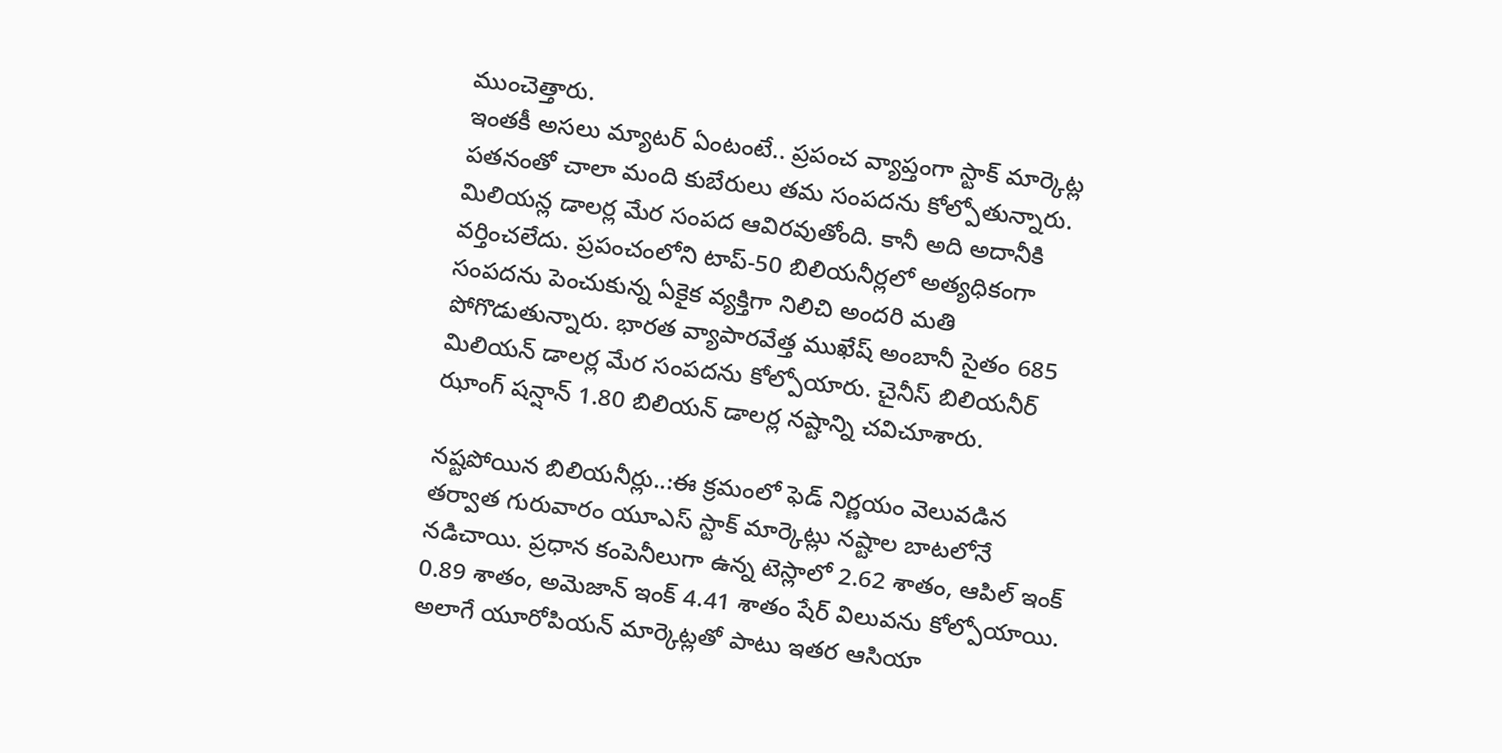ముంచెత్తారు.
ఇంతకీ అసలు మ్యాటర్ ఏంటంటే.. ప్రపంచ వ్యాప్తంగా స్టాక్ మార్కెట్ల పతనంతో చాలా మంది కుబేరులు తమ సంపదను కోల్పోతున్నారు. మిలియన్ల డాలర్ల మేర సంపద ఆవిరవుతోంది. కానీ అది అదానీకి వర్తించలేదు. ప్రపంచంలోని టాప్-50 బిలియనీర్లలో అత్యధికంగా సంపదను పెంచుకున్న ఏకైక వ్యక్తిగా నిలిచి అందరి మతి పోగొడుతున్నారు. భారత వ్యాపారవేత్త ముఖేష్ అంబానీ సైతం 685 మిలియన్ డాలర్ల మేర సంపదను కోల్పోయారు. చైనీస్ బిలియనీర్ ఝాంగ్ షన్షాన్ 1.80 బిలియన్ డాలర్ల నష్టాన్ని చవిచూశారు.

నష్టపోయిన బిలియనీర్లు..:ఈ క్రమంలో ఫెడ్ నిర్ణయం వెలువడిన తర్వాత గురువారం యూఎస్ స్టాక్ మార్కెట్లు నష్టాల బాటలోనే నడిచాయి. ప్రధాన కంపెనీలుగా ఉన్న టెస్లాలో 2.62 శాతం, ఆపిల్ ఇంక్ 0.89 శాతం, అమెజాన్ ఇంక్ 4.41 శాతం షేర్ విలువను కోల్పోయాయి. అలాగే యూరోపియన్ మార్కెట్లతో పాటు ఇతర ఆసియా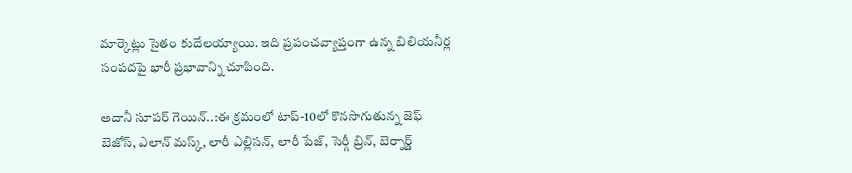మార్కెట్లు సైతం కుదేలయ్యాయి. ఇది ప్రపంచవ్యాప్తంగా ఉన్న బిలియనీర్ల సంపదపై భారీ ప్రభావాన్ని చూపింది.

అదానీ సూపర్ గెయిన్..:ఈ క్రమంలో టాప్-10లో కొనసాగుతున్న జెఫ్ బెజోస్, ఎలాన్ మస్క్, లారీ ఎల్లిసన్, లారీ పేజ్, సెర్గీ బ్రిన్, బెర్నార్డ్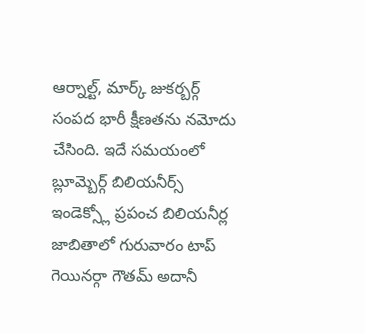ఆర్నాల్ట్, మార్క్ జుకర్బర్గ్ సంపద భారీ క్షీణతను నమోదు చేసింది. ఇదే సమయంలో బ్లూమ్బెర్గ్ బిలియనీర్స్ ఇండెక్స్లో ప్రపంచ బిలియనీర్ల జాబితాలో గురువారం టాప్ గెయినర్గా గౌతమ్ అదానీ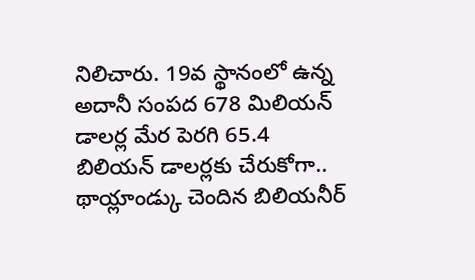నిలిచారు. 19వ స్థానంలో ఉన్న అదానీ సంపద 678 మిలియన్ డాలర్ల మేర పెరగి 65.4 బిలియన్ డాలర్లకు చేరుకోగా.. థాయ్లాండ్కు చెందిన బిలియనీర్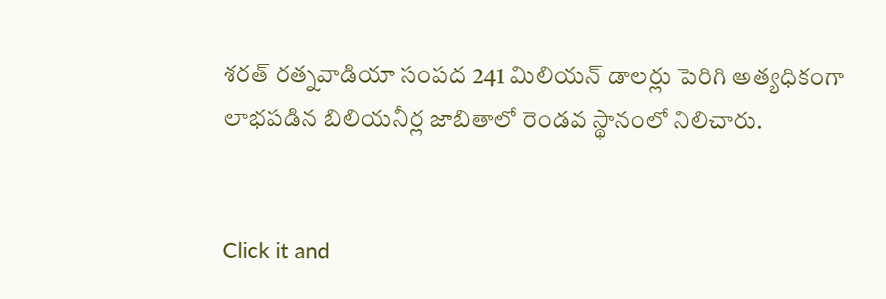శరత్ రత్నవాడియా సంపద 241 మిలియన్ డాలర్లు పెరిగి అత్యధికంగా లాభపడిన బిలియనీర్ల జాబితాలో రెండవ స్థానంలో నిలిచారు.


Click it and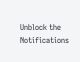Unblock the Notifications